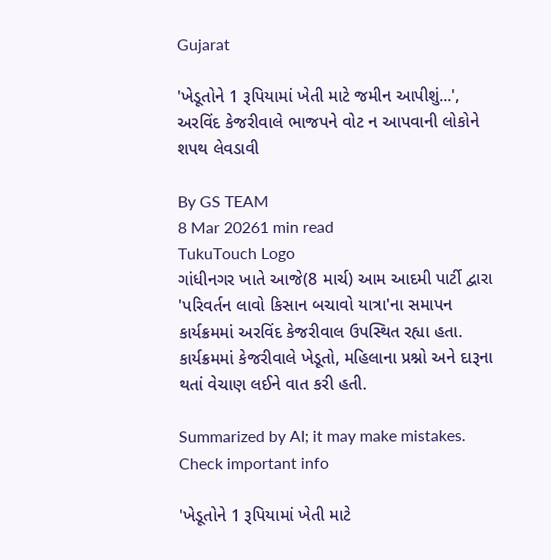Gujarat

'ખેડૂતોને 1 રૂપિયામાં ખેતી માટે જમીન આપીશું...', અરવિંદ કેજરીવાલે ભાજપને વોટ ન આપવાની લોકોને શપથ લેવડાવી

By GS TEAM
8 Mar 20261 min read
TukuTouch Logo
ગાંધીનગર ખાતે આજે(8 માર્ચ) આમ આદમી પાર્ટી દ્વારા 'પરિવર્તન લાવો કિસાન બચાવો યાત્રા'ના સમાપન કાર્યક્રમમાં અરવિંદ કેજરીવાલ ઉપસ્થિત રહ્યા હતા. કાર્યક્રમમાં કેજરીવાલે ખેડૂતો, મહિલાના પ્રશ્નો અને દારૂના થતાં વેચાણ લઈને વાત કરી હતી.

Summarized by AI; it may make mistakes. Check important info

'ખેડૂતોને 1 રૂપિયામાં ખેતી માટે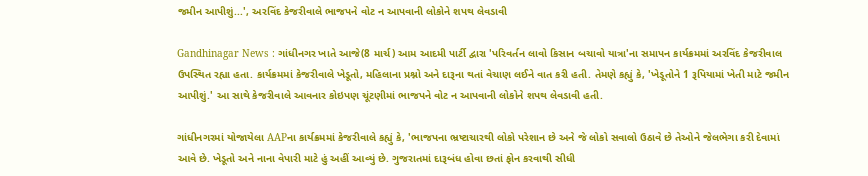જમીન આપીશું...', અરવિંદ કેજરીવાલે ભાજપને વોટ ન આપવાની લોકોને શપથ લેવડાવી

Gandhinagar News : ગાંધીનગર ખાતે આજે(8 માર્ચ) આમ આદમી પાર્ટી દ્વારા 'પરિવર્તન લાવો કિસાન બચાવો યાત્રા'ના સમાપન કાર્યક્રમમાં અરવિંદ કેજરીવાલ ઉપસ્થિત રહ્યા હતા. કાર્યક્રમમાં કેજરીવાલે ખેડૂતો, મહિલાના પ્રશ્નો અને દારૂના થતાં વેચાણ લઈને વાત કરી હતી. તેમણે કહ્યું કે, 'ખેડૂતોને 1 રૂપિયામાં ખેતી માટે જમીન આપીશું.' આ સાથે કેજરીવાલે આવનાર કોઇપણ ચૂંટણીમાં ભાજપને વોટ ન આપવાની લોકોને શપથ લેવડાવી હતી.

ગાંધીનગરમાં યોજાયેલા AAPના કાર્યક્રમમાં કેજરીવાલે કહ્યું કે, 'ભાજપના ભ્રષ્ટાચારથી લોકો પરેશાન છે અને જે લોકો સવાલો ઉઠાવે છે તેઓને જેલભેગા કરી દેવામાં આવે છે. ખેડૂતો અને નાના વેપારી માટે હું અહીં આવ્યું છે. ગુજરાતમાં દારૂબંધ હોવા છતાં ફોન કરવાથી સીધી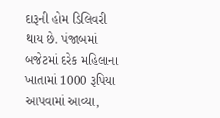દારૂની હોમ ડિલિવરી થાય છે. પંજાબમાં બજેટમાં દરેક મહિલાના ખાતામાં 1000 રૂપિયા આપવામાં આવ્યા,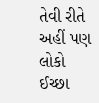તેવી રીતે અહીં પણ લોકો ઈચ્છા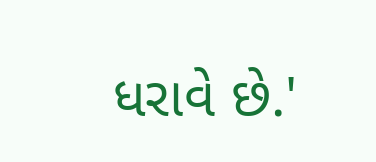ધરાવે છે.'